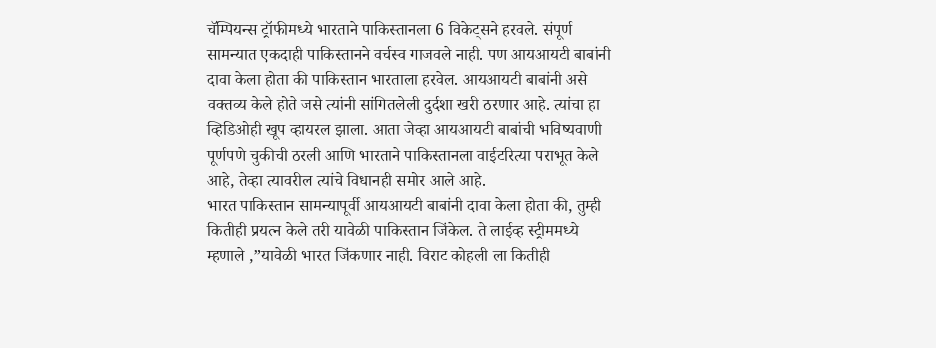चॅम्पियन्स ट्रॉफीमध्ये भारताने पाकिस्तानला 6 विकेट्सने हरवले. संपूर्ण सामन्यात एकदाही पाकिस्तानने वर्चस्व गाजवले नाही. पण आयआयटी बाबांनी दावा केला होता की पाकिस्तान भारताला हरवेल. आयआयटी बाबांनी असे वक्तव्य केले होते जसे त्यांनी सांगितलेली दुर्दशा खरी ठरणार आहे. त्यांचा हा व्हिडिओही खूप व्हायरल झाला. आता जेव्हा आयआयटी बाबांची भविष्यवाणी पूर्णपणे चुकीची ठरली आणि भारताने पाकिस्तानला वाईटरित्या पराभूत केले आहे, तेव्हा त्यावरील त्यांचे विधानही समोर आले आहे.
भारत पाकिस्तान सामन्यापूर्वी आयआयटी बाबांनी दावा केला होता की, तुम्ही कितीही प्रयत्न केले तरी यावेळी पाकिस्तान जिंकेल. ते लाईव्ह स्ट्रीममध्ये म्हणाले ,”यावेळी भारत जिंकणार नाही. विराट कोहली ला कितीही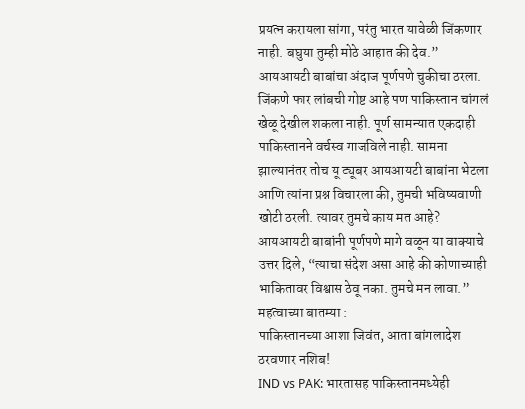प्रयत्न करायला सांगा, परंतु भारत यावेळी जिंकणार नाही. बघुया तुम्ही मोठे आहात की देव.”
आयआयटी बाबांचा अंदाज पूर्णपणे चुकीचा ठरला. जिंकणे फार लांबची गोष्ट आहे पण पाकिस्तान चांगलं खेळू देखील शकला नाही. पूर्ण सामन्यात एकदाही पाकिस्तानने वर्चस्व गाजविले नाही. सामना झाल्यानंतर तोच यू ट्यूबर आयआयटी बाबांना भेटला आणि त्यांना प्रश्न विचारला की, तुमची भविष्यवाणी खोटी ठरली. त्यावर तुमचे काय मत आहे?
आयआयटी बाबांनी पूर्णपणे मागे वळून या वाक्याचे उत्तर दिले, “त्याचा संदेश असा आहे की कोणाच्याही भाकितावर विश्वास ठेवू नका. तुमचे मन लावा.”
महत्वाच्या बातम्या :
पाकिस्तानच्या आशा जिवंत, आता बांगलादेश ठरवणार नशिब!
IND vs PAK: भारतासह पाकिस्तानमध्येही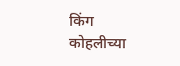किंग कोहलीच्या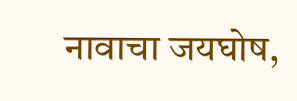नावाचा जयघोष,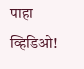पाहा व्हिडिओ!